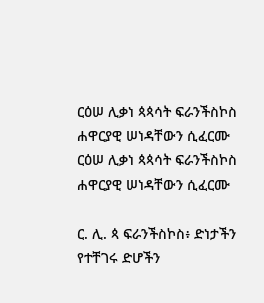ርዕሠ ሊቃነ ጳጳሳት ፍራንችስኮስ ሐዋርያዊ ሠነዳቸውን ሲፈርሙ ርዕሠ ሊቃነ ጳጳሳት ፍራንችስኮስ ሐዋርያዊ ሠነዳቸውን ሲፈርሙ

ር. ሊ. ጳ ፍራንችስኮስ፥ ድነታችን የተቸገሩ ድሆችን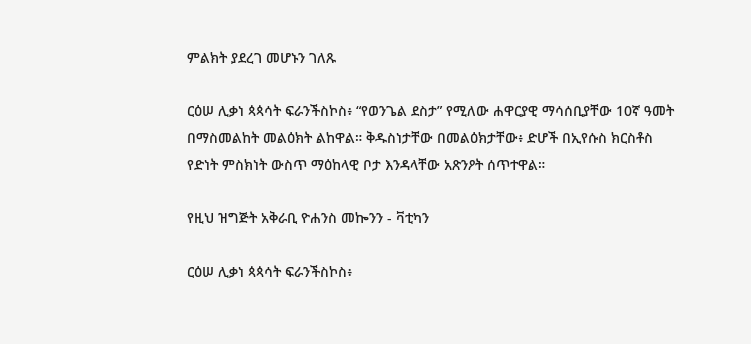ምልክት ያደረገ መሆኑን ገለጹ

ርዕሠ ሊቃነ ጳጳሳት ፍራንችስኮስ፥ “የወንጌል ደስታ” የሚለው ሐዋርያዊ ማሳሰቢያቸው 10ኛ ዓመት በማስመልከት መልዕክት ልከዋል። ቅዱስነታቸው በመልዕክታቸው፥ ድሆች በኢየሱስ ክርስቶስ የድነት ምስክነት ውስጥ ማዕከላዊ ቦታ እንዳላቸው አጽንዖት ሰጥተዋል።

የዚህ ዝግጅት አቅራቢ ዮሐንስ መኰንን - ቫቲካን

ርዕሠ ሊቃነ ጳጳሳት ፍራንችስኮስ፥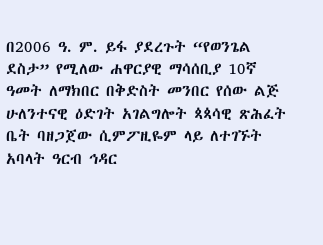በ2006 ዓ. ም. ይፋ ያደረጉት “የወንጌል ደስታ” የሚለው ሐዋርያዊ ማሳሰቢያ 10ኛ ዓመት ለማክበር በቅድስት መንበር የሰው ልጅ ሁለንተናዊ ዕድገት አገልግሎት ጳጳሳዊ ጽሕፈት ቤት ባዘጋጀው ሲምፖዚዬም ላይ ለተገኙት አባላት ዓርብ ኅዳር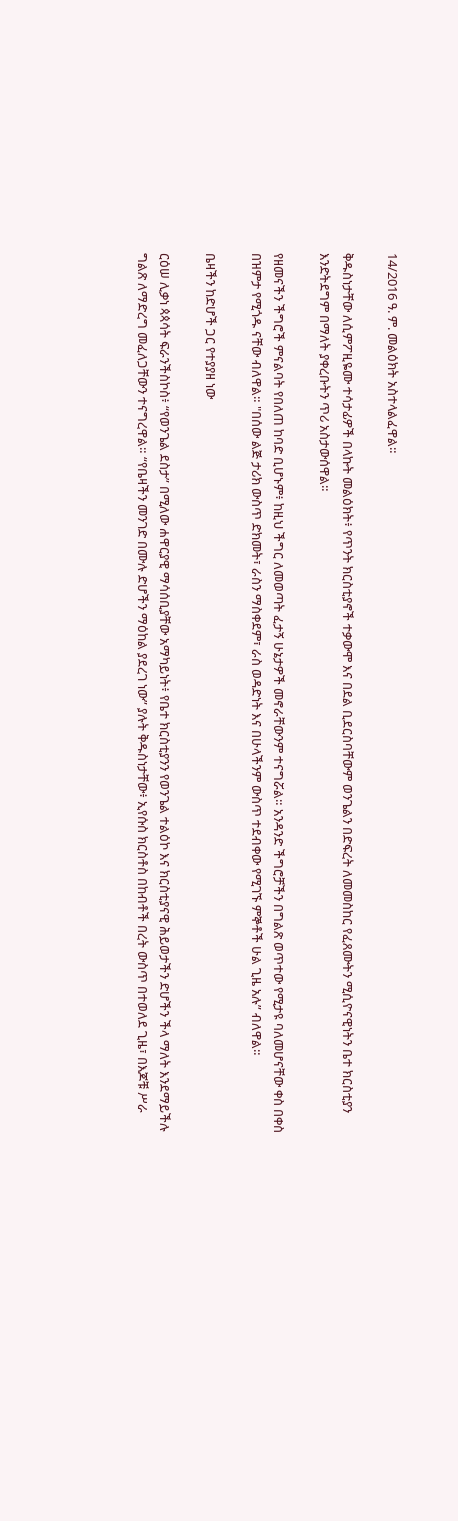14/2016 ዓ. ም. መልዕክት አስተላልፈዋል።

ቅዱስነታቸው ለሲምፖዚዬሙ ተሳታፊዎች በላኩት መልዕክት፥ የጥንት ክርስቲያኖች ተቃውሞ እና በደል ቢደርስባቸውም ወንጌልን በድፍረት ለመመስከር የፈጸሙትን ሚሲዮናዊነትን ቤተ ክርስቲያን እንድትደግም በማለት ያቀረቡትን ጥሪ አስታውሰዋል።

የዘመናችን ችግሮች ምናልባት የበለጠ ከባድ ቢሆኑም፥ ከዚህ ችግር ለመወጣት ፈታኝ ሁኔታዎች መኖራቸውንም ተናግሯል። አንዳንድ ችግሮቻችን በግልጽ ወጥተው የሚታዩ ባለመሆናቸው ቀስ በቀስ በዝምታ የሚጎዱ ናቸው ብለዋል። "በሰው ልጅ ታሪክ ውስጥ ድክመት፣ ራስን ማስቀደም፣ ራስ ወዳድነት እና በሁላችንም ውስጥ ተደብቀው የሚገኙ ምኞቶች ሁል ጊዜ አሉ” ብለዋል።

ቤዛችን ከድሆች ጋር የተያያዘ ነው

ርዕሠ ሊቃነ ጳጳሳት ፍራንችስኮስ፥ “የወንጌል ደስታ” በሚለው ሐዋርያዊ ማሳሰቢያቸው አማካይነት፥ የቤተ ክርስቲያንን የወንጌል ተልዕኮ እና ክርስቲያናዊ ሕይወታችን ድሆችን ችላ ማለት እንደማይችሉ ግልጽ ለማድረግ መፈለጋቸውን ተናግረዋል። “የቤዛችን መንገድ በሙሉ ድሆችን ማዕከል ያደረገ ነው” ያሉት ቅዱስነታቸው፥ ኢየሱስ ክርስቶስ በከብቶች በረት ውስጥ በተወለደ ጊዜ፣ በእጆቹ ሥራ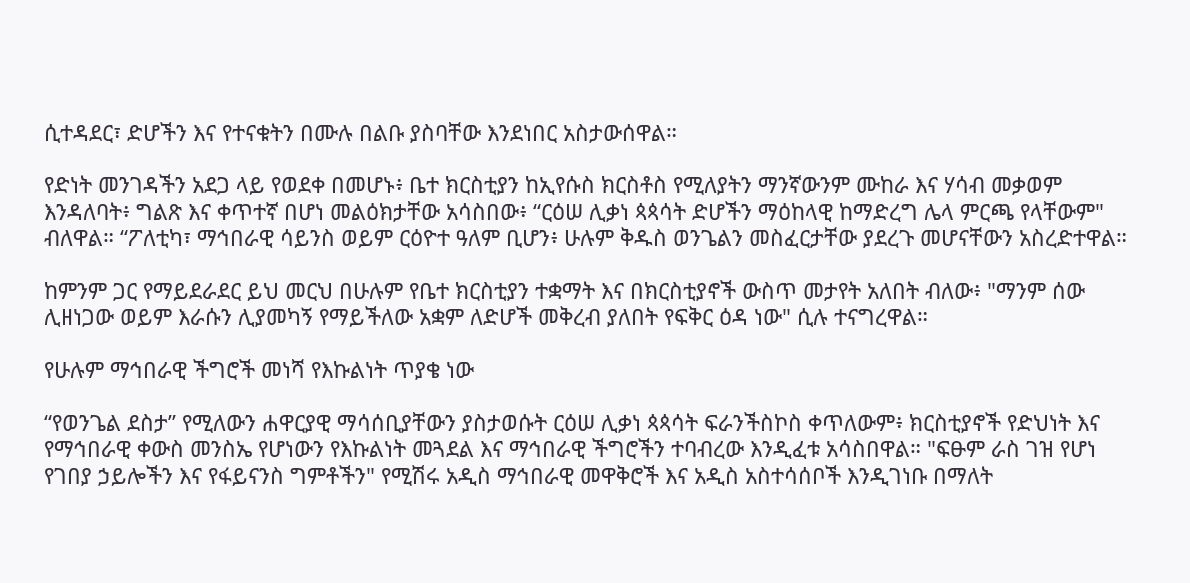ሲተዳደር፣ ድሆችን እና የተናቁትን በሙሉ በልቡ ያስባቸው እንደነበር አስታውሰዋል።

የድነት መንገዳችን አደጋ ላይ የወደቀ በመሆኑ፥ ቤተ ክርስቲያን ከኢየሱስ ክርስቶስ የሚለያትን ማንኛውንም ሙከራ እና ሃሳብ መቃወም እንዳለባት፥ ግልጽ እና ቀጥተኛ በሆነ መልዕክታቸው አሳስበው፥ “ርዕሠ ሊቃነ ጳጳሳት ድሆችን ማዕከላዊ ከማድረግ ሌላ ምርጫ የላቸውም" ብለዋል። “ፖለቲካ፣ ማኅበራዊ ሳይንስ ወይም ርዕዮተ ዓለም ቢሆን፥ ሁሉም ቅዱስ ወንጌልን መስፈርታቸው ያደረጉ መሆናቸውን አስረድተዋል።

ከምንም ጋር የማይደራደር ይህ መርህ በሁሉም የቤተ ክርስቲያን ተቋማት እና በክርስቲያኖች ውስጥ መታየት አለበት ብለው፥ "ማንም ሰው ሊዘነጋው ወይም እራሱን ሊያመካኝ የማይችለው አቋም ለድሆች መቅረብ ያለበት የፍቅር ዕዳ ነው" ሲሉ ተናግረዋል።

የሁሉም ማኅበራዊ ችግሮች መነሻ የእኩልነት ጥያቄ ነው

“የወንጌል ደስታ” የሚለውን ሐዋርያዊ ማሳሰቢያቸውን ያስታወሱት ርዕሠ ሊቃነ ጳጳሳት ፍራንችስኮስ ቀጥለውም፥ ክርስቲያኖች የድህነት እና የማኅበራዊ ቀውስ መንስኤ የሆነውን የእኩልነት መጓደል እና ማኅበራዊ ችግሮችን ተባብረው እንዲፈቱ አሳስበዋል። "ፍፁም ራስ ገዝ የሆነ የገበያ ኃይሎችን እና የፋይናንስ ግምቶችን" የሚሽሩ አዲስ ማኅበራዊ መዋቅሮች እና አዲስ አስተሳሰቦች እንዲገነቡ በማለት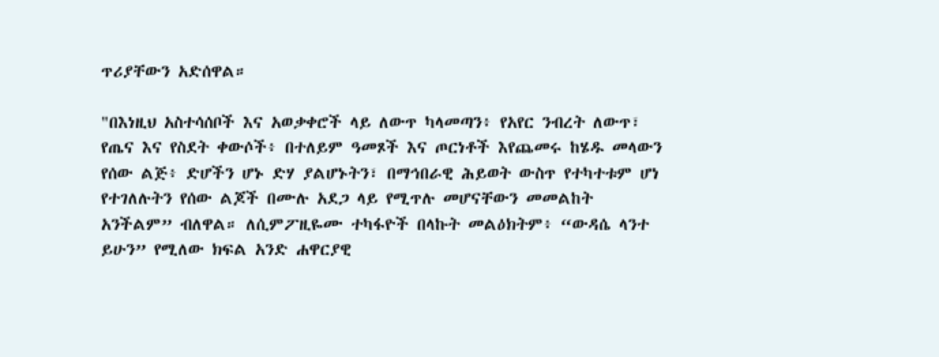ጥሪያቸውን አድሰዋል።

"በእነዚህ አስተሳሰቦች እና አወቃቀሮች ላይ ለውጥ ካላመጣን፥ የአየር ንብረት ለውጥ፣ የጤና እና የስደት ቀውሶች፥ በተለይም ዓመጾች እና ጦርነቶች እየጨመሩ ከሄዱ መላውን የሰው ልጅ፥ ድሆችን ሆኑ ድሃ ያልሆኑትን፣ በማኅበራዊ ሕይወት ውስጥ የተካተቱም ሆነ የተገለሉትን የሰው ልጆች በሙሉ አደጋ ላይ የሚጥሉ መሆናቸውን መመልከት አንችልም” ብለዋል። ለሲምፖዚዬሙ ተካፋዮች በላኩት መልዕክትም፥ “ውዳሴ ላንተ ይሁን” የሚለው ክፍል አንድ ሐዋርያዊ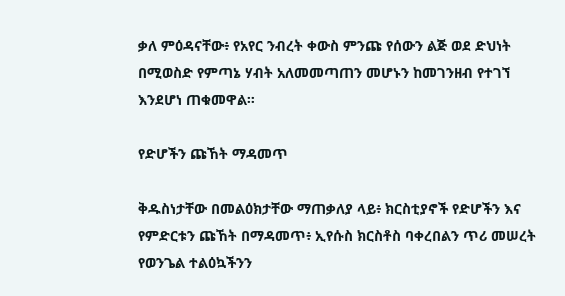ቃለ ምዕዳናቸው፥ የአየር ንብረት ቀውስ ምንጩ የሰውን ልጅ ወደ ድህነት በሚወስድ የምጣኔ ሃብት አለመመጣጠን መሆኑን ከመገንዘብ የተገኘ እንደሆነ ጠቁመዋል።

የድሆችን ጩኸት ማዳመጥ

ቅዱስነታቸው በመልዕክታቸው ማጠቃለያ ላይ፥ ክርስቲያኖች የድሆችን እና የምድርቱን ጩኸት በማዳመጥ፥ ኢየሱስ ክርስቶስ ባቀረበልን ጥሪ መሠረት የወንጌል ተልዕኳችንን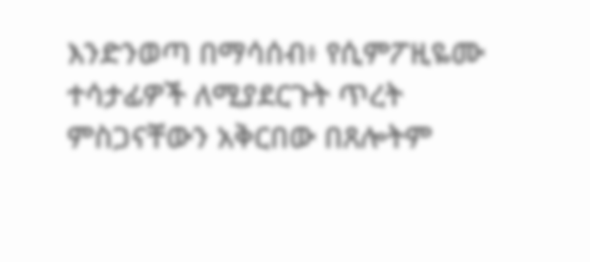እንድንወጣ በማሳሰብ፥ የሲምፖዚዬሙ ተሳታፊዎች ለሚያደርጉት ጥረት ምስጋናቸውን አቅርበው በጸሎትም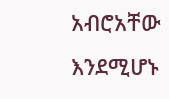አብሮአቸው እንደሚሆኑ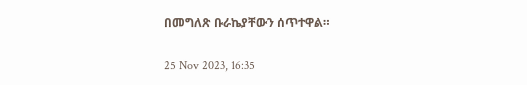በመግለጽ ቡራኬያቸውን ሰጥተዋል።

25 Nov 2023, 16:35